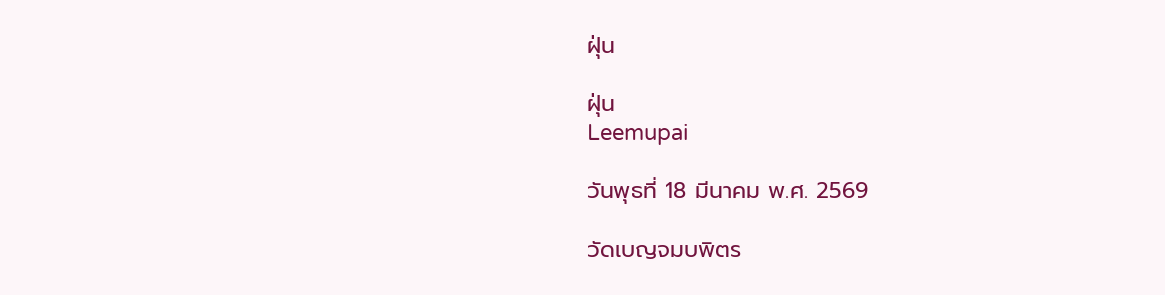ฝุ่น

ฝุ่น
Leemupai

วันพุธที่ 18 มีนาคม พ.ศ. 2569

วัดเบญจมบพิตร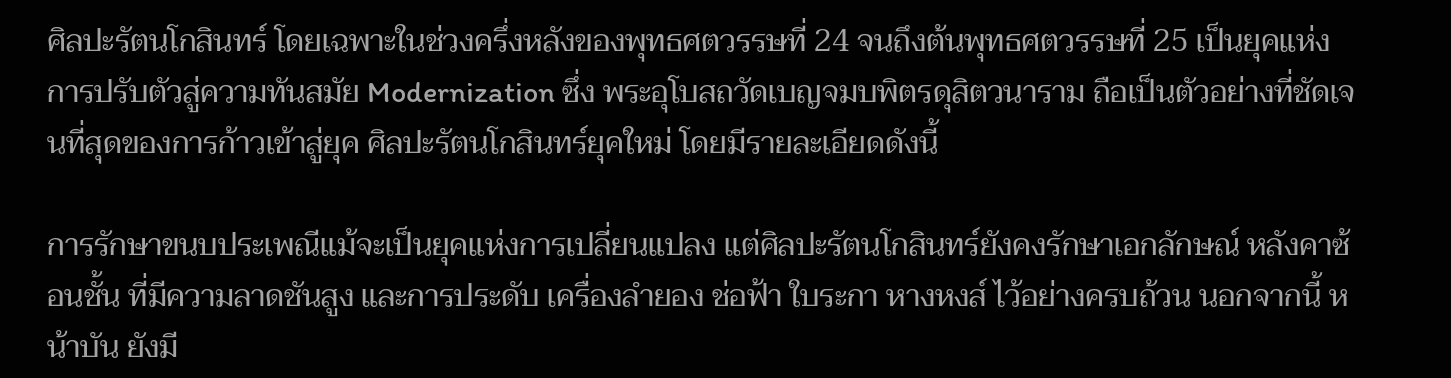ศิลปะรัตนโกสินทร์ โดยเฉพาะในช่วงครึ่งหลังของพุทธศตวรรษที่ 24 จนถึงต้นพุทธศตวรรษที่ 25 เป็นยุคแห่งการปรับตัวสู่ความทันสมัย Modernization ซึ่ง พระอุโบสถวัดเบญจมบพิตรดุสิตวนาราม ถือเป็นตัวอย่างที่ชัดเจนที่สุดของการก้าวเข้าสู่ยุค ศิลปะรัตนโกสินทร์ยุคใหม่ โดยมีรายละเอียดดังนี้

การรักษาขนบประเพณีแม้จะเป็นยุคแห่งการเปลี่ยนแปลง แต่ศิลปะรัตนโกสินทร์ยังคงรักษาเอกลักษณ์ หลังคาซ้อนชั้น ที่มีความลาดชันสูง และการประดับ เครื่องลำยอง ช่อฟ้า ใบระกา หางหงส์ ไว้อย่างครบถ้วน นอกจากนี้ หน้าบัน ยังมี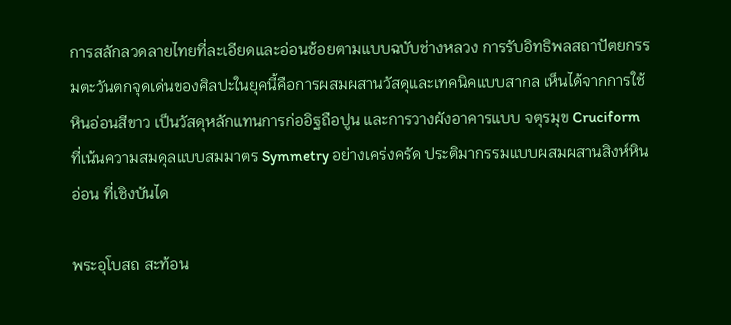การสลักลวดลายไทยที่ละเอียดและอ่อนช้อยตามแบบฉบับช่างหลวง การรับอิทธิพลสถาปัตยกรรมตะวันตกจุดเด่นของศิลปะในยุคนี้คือการผสมผสานวัสดุและเทคนิคแบบสากล เห็นได้จากการใช้ หินอ่อนสีขาว เป็นวัสดุหลักแทนการก่ออิฐถือปูน และการวางผังอาคารแบบ จตุรมุข Cruciform ที่เน้นความสมดุลแบบสมมาตร Symmetry อย่างเคร่งครัด ประติมากรรมแบบผสมผสานสิงห์หินอ่อน ที่เชิงบันได

พระอุโบสถ สะท้อน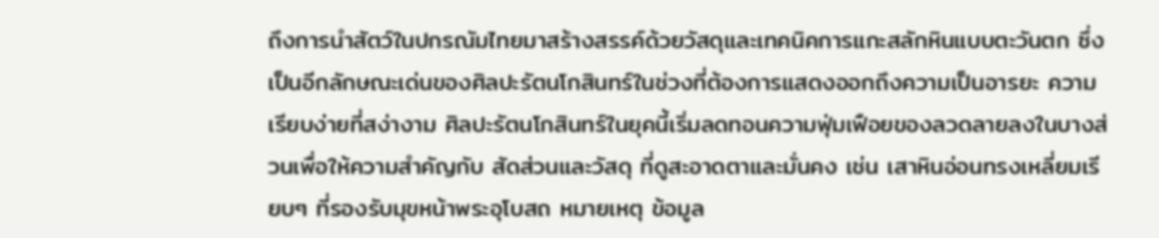ถึงการนำสัตว์ในปกรณัมไทยมาสร้างสรรค์ด้วยวัสดุและเทคนิคการแกะสลักหินแบบตะวันตก ซึ่งเป็นอีกลักษณะเด่นของศิลปะรัตนโกสินทร์ในช่วงที่ต้องการแสดงออกถึงความเป็นอารยะ ความเรียบง่ายที่สง่างาม ศิลปะรัตนโกสินทร์ในยุคนี้เริ่มลดทอนความฟุ่มเฟือยของลวดลายลงในบางส่วนเพื่อให้ความสำคัญกับ สัดส่วนและวัสดุ ที่ดูสะอาดตาและมั่นคง เช่น เสาหินอ่อนทรงเหลี่ยมเรียบๆ ที่รองรับมุขหน้าพระอุโบสถ หมายเหตุ ข้อมูล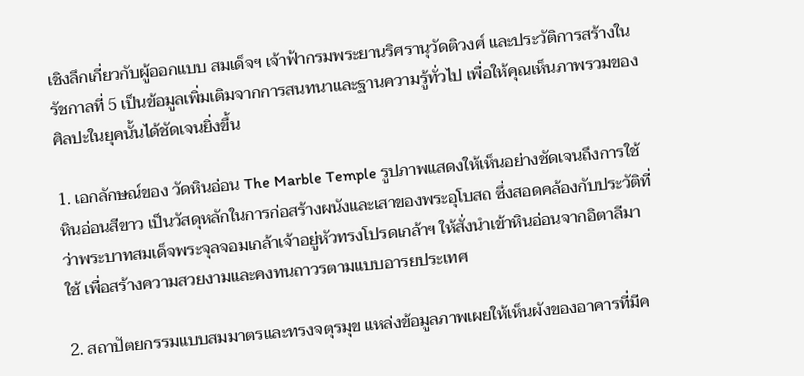เชิงลึกเกี่ยวกับผู้ออกแบบ สมเด็จฯ เจ้าฟ้ากรมพระยานริศรานุวัดติวงศ์ และประวัติการสร้างในรัชกาลที่ 5 เป็นข้อมูลเพิ่มเติมจากการสนทนาและฐานความรู้ทั่วไป เพื่อให้คุณเห็นภาพรวมของศิลปะในยุคนั้นได้ชัดเจนยิ่งขึ้น

1. เอกลักษณ์ของ วัดหินอ่อน The Marble Temple รูปภาพแสดงให้เห็นอย่างชัดเจนถึงการใช้ หินอ่อนสีขาว เป็นวัสดุหลักในการก่อสร้างผนังและเสาของพระอุโบสถ ซึ่งสอดคล้องกับประวัติที่ว่าพระบาทสมเด็จพระจุลจอมเกล้าเจ้าอยู่หัวทรงโปรดเกล้าฯ ให้สั่งนำเข้าหินอ่อนจากอิตาลีมาใช้ เพื่อสร้างความสวยงามและคงทนถาวรตามแบบอารยประเทศ

2. สถาปัตยกรรมแบบสมมาตรและทรงจตุรมุข แหล่งข้อมูลภาพเผยให้เห็นผังของอาคารที่มีค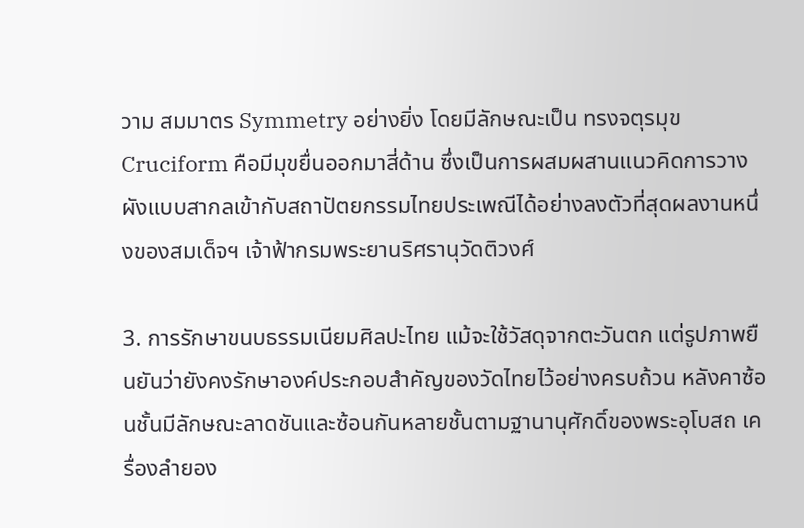วาม สมมาตร Symmetry อย่างยิ่ง โดยมีลักษณะเป็น ทรงจตุรมุข Cruciform คือมีมุขยื่นออกมาสี่ด้าน ซึ่งเป็นการผสมผสานแนวคิดการวางผังแบบสากลเข้ากับสถาปัตยกรรมไทยประเพณีได้อย่างลงตัวที่สุดผลงานหนึ่งของสมเด็จฯ เจ้าฟ้ากรมพระยานริศรานุวัดติวงศ์

3. การรักษาขนบธรรมเนียมศิลปะไทย แม้จะใช้วัสดุจากตะวันตก แต่รูปภาพยืนยันว่ายังคงรักษาองค์ประกอบสำคัญของวัดไทยไว้อย่างครบถ้วน หลังคาซ้อนชั้นมีลักษณะลาดชันและซ้อนกันหลายชั้นตามฐานานุศักดิ์ของพระอุโบสถ เครื่องลำยอง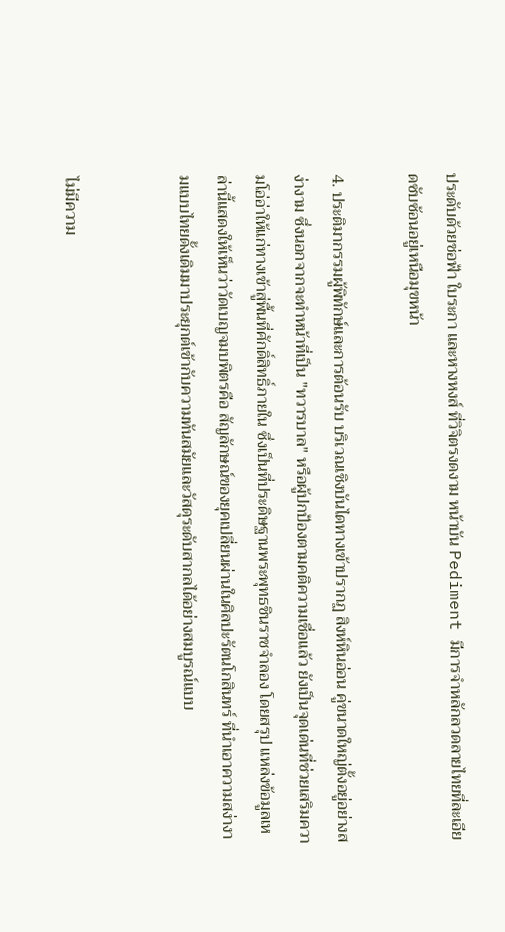ประดับด้วยช่อฟ้า ใบระกา และหางหงส์ ที่วิจิตรงดงาม หน้าบัน Pediment มีการจำหลักลวดลายไทยที่ละเอียดซับซ้อนอยู่เหนือมุขหน้า

4. ประติมากรรมผู้พิทักษ์และการต้อนรับ บริเวณเชิงบันไดทางเข้าปรากฏ สิงห์หินอ่อน คู่ขนาดใหญ่ตั้งอยู่อย่างสง่างาม ซึ่งนอกจากจะทำหน้าที่เป็น "ทวารบาล" หรือผู้ปกป้องตามคติความเชื่อแล้ว ยังเป็นจุดเด่นที่ช่วยเสริมความโอ่อ่าให้แก่ทางเข้าสู่พื้นที่ศักดิ์สิทธิ์ภายใน ซึ่งเป็นที่ประดิษฐานพระพุทธชินราชจำลอง โดยสรุป แหล่งข้อมูลเหล่านี้แสดงให้เห็นว่าวัดเบญจมบพิตรคือ สัญลักษณ์ของยุคเปลี่ยนผ่านในศิลปะรัตนโกสินทร์ ที่นำเอาความสง่างามแบบไทยดั้งเดิมมาประยุกต์เข้ากับความทันสมัยและวัสดุระดับสากลได้อย่างสมบูรณ์แบบ


ไม่มีความ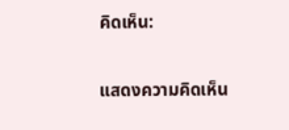คิดเห็น:

แสดงความคิดเห็น